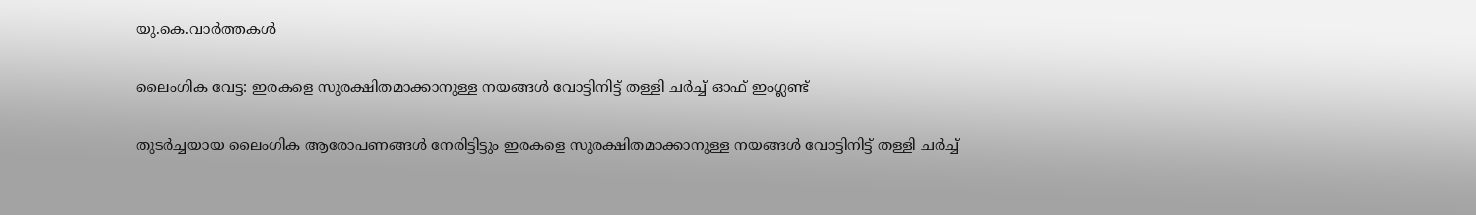യു.കെ.വാര്‍ത്തകള്‍

ലൈംഗിക വേട്ട: ഇരകളെ സുരക്ഷിതമാക്കാനുള്ള നയങ്ങള്‍ വോട്ടിനിട്ട് തള്ളി ചര്‍ച്ച് ഓഫ് ഇംഗ്ലണ്ട്

തുടര്‍ച്ചയായ ലൈംഗിക ആരോപണങ്ങള്‍ നേരിട്ടിട്ടും ഇരകളെ സുരക്ഷിതമാക്കാനുള്ള നയങ്ങള്‍ വോട്ടിനിട്ട് തള്ളി ചര്‍ച്ച്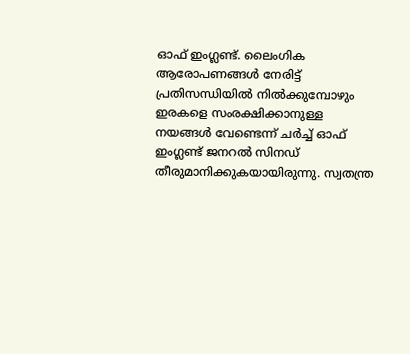ഓഫ് ഇംഗ്ലണ്ട്. ലൈംഗിക ആരോപണങ്ങള്‍ നേരിട്ട് പ്രതിസന്ധിയില്‍ നില്‍ക്കുമ്പോഴും ഇരകളെ സംരക്ഷിക്കാനുള്ള നയങ്ങള്‍ വേണ്ടെന്ന് ചര്‍ച്ച് ഓഫ് ഇംഗ്ലണ്ട് ജനറല്‍ സിനഡ് തീരുമാനിക്കുകയായിരുന്നു. സ്വതന്ത്ര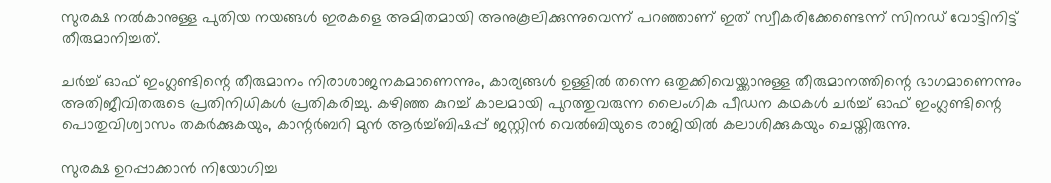സുരക്ഷ നല്‍കാനുള്ള പുതിയ നയങ്ങള്‍ ഇരകളെ അമിതമായി അനുകൂലിക്കുന്നുവെന്ന് പറഞ്ഞാണ് ഇത് സ്വീകരിക്കേണ്ടെന്ന് സിനഡ് വോട്ടിനിട്ട് തീരുമാനിച്ചത്.

ചര്‍ച്ച് ഓഫ് ഇംഗ്ലണ്ടിന്റെ തീരുമാനം നിരാശാജനകമാണെന്നും, കാര്യങ്ങള്‍ ഉള്ളില്‍ തന്നെ ഒതുക്കിവെയ്ക്കാനുള്ള തീരുമാനത്തിന്റെ ഭാഗമാണെന്നും അതിജീവിതരുടെ പ്രതിനിധികള്‍ പ്രതികരിച്ചു. കഴിഞ്ഞ കുറച്ച് കാലമായി പുറത്തുവരുന്ന ലൈംഗിക പീഡന കഥകള്‍ ചര്‍ച്ച് ഓഫ് ഇംഗ്ലണ്ടിന്റെ പൊതുവിശ്വാസം തകര്‍ക്കുകയും, കാന്റര്‍ബറി മുന്‍ ആര്‍ച്ച്ബിഷപ്പ് ജസ്റ്റിന്‍ വെല്‍ബിയുടെ രാജിയില്‍ കലാശിക്കുകയും ചെയ്തിരുന്നു.

സുരക്ഷ ഉറപ്പാക്കാന്‍ നിയോഗിച്ച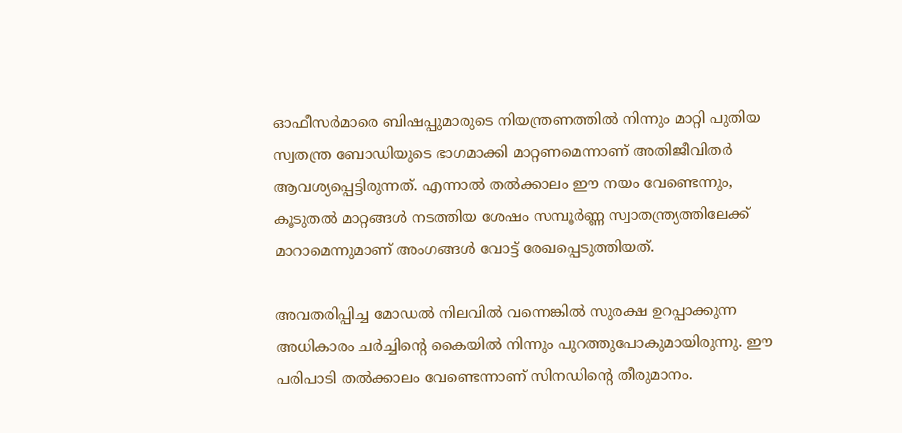ഓഫീസര്‍മാരെ ബിഷപ്പുമാരുടെ നിയന്ത്രണത്തില്‍ നിന്നും മാറ്റി പുതിയ സ്വതന്ത്ര ബോഡിയുടെ ഭാഗമാക്കി മാറ്റണമെന്നാണ് അതിജീവിതര്‍ ആവശ്യപ്പെട്ടിരുന്നത്. എന്നാല്‍ തല്‍ക്കാലം ഈ നയം വേണ്ടെന്നും, കൂടുതല്‍ മാറ്റങ്ങള്‍ നടത്തിയ ശേഷം സമ്പൂര്‍ണ്ണ സ്വാതന്ത്ര്യത്തിലേക്ക് മാറാമെന്നുമാണ് അംഗങ്ങള്‍ വോട്ട് രേഖപ്പെടുത്തിയത്.

അവതരിപ്പിച്ച മോഡല്‍ നിലവില്‍ വന്നെങ്കില്‍ സുരക്ഷ ഉറപ്പാക്കുന്ന അധികാരം ചര്‍ച്ചിന്റെ കൈയില്‍ നിന്നും പുറത്തുപോകുമായിരുന്നു. ഈ പരിപാടി തല്‍ക്കാലം വേണ്ടെന്നാണ് സിനഡിന്റെ തീരുമാനം.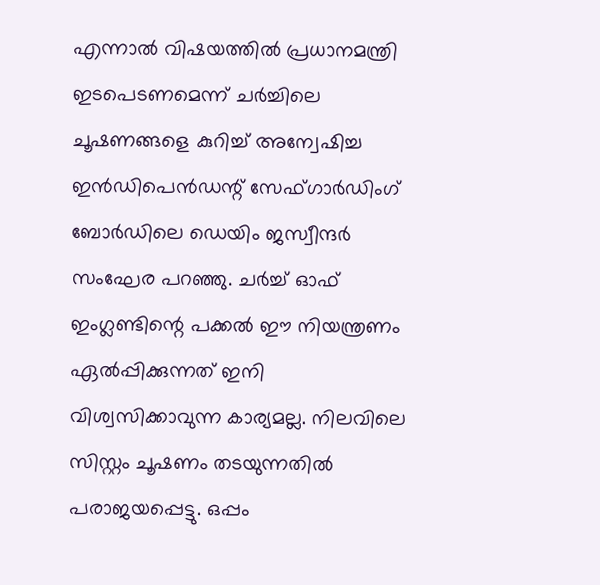എന്നാല്‍ വിഷയത്തില്‍ പ്രധാനമന്ത്രി ഇടപെടണമെന്ന് ചര്‍ച്ചിലെ ചൂഷണങ്ങളെ കുറിച്ച് അന്വേഷിച്ച ഇന്‍ഡിപെന്‍ഡന്റ് സേഫ്ഗാര്‍ഡിംഗ് ബോര്‍ഡിലെ ഡെയിം ജസ്വീന്ദര്‍ സംഘേര പറഞ്ഞു. ചര്‍ച്ച് ഓഫ് ഇംഗ്ലണ്ടിന്റെ പക്കല്‍ ഈ നിയന്ത്രണം ഏല്‍പ്പിക്കുന്നത് ഇനി വിശ്വസിക്കാവുന്ന കാര്യമല്ല. നിലവിലെ സിസ്റ്റം ചൂഷണം തടയുന്നതില്‍ പരാജയപ്പെട്ടു. ഒപ്പം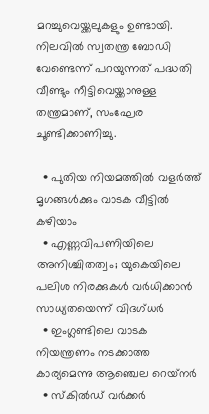മറച്ചുവെയ്ക്കലുകളും ഉണ്ടായി. നിലവില്‍ സ്വതന്ത്ര ബോഡി വേണ്ടെന്ന് പറയുന്നത് പദ്ധതി വീണ്ടും നീട്ടിവെയ്ക്കാനുള്ള തന്ത്രമാണ്, സംഘേര ചൂണ്ടിക്കാണിച്ചു.

  • പുതിയ നിയമത്തില്‍ വളര്‍ത്ത് മൃഗങ്ങള്‍ക്കും വാടക വീട്ടില്‍ കഴിയാം
  • എണ്ണവിപണിയിലെ അനിശ്ചിതത്വം; യുകെയിലെ പലിശ നിരക്കുകള്‍ വര്‍ധിക്കാന്‍ സാധ്യതയെന്ന് വിദഗ്ധര്‍
  • ഇംഗ്ലണ്ടിലെ വാടക നിയന്ത്രണം നടക്കാത്ത കാര്യമെന്നു ആഞ്ചെല റെയ്‌നര്‍
  • സ്‌കില്‍ഡ് വര്‍ക്കര്‍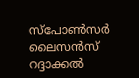സ്‌പോണ്‍സര്‍ ലൈസന്‍സ് റദ്ദാക്കല്‍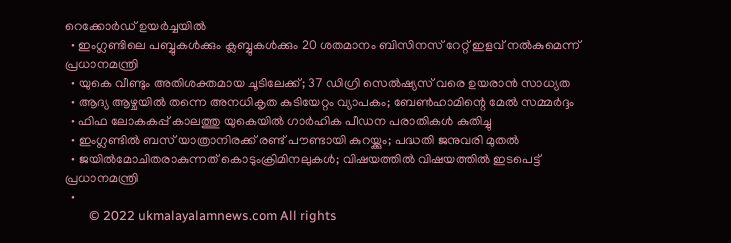റെക്കോര്‍ഡ് ഉയര്‍ച്ചയില്‍
  • ഇംഗ്ലണ്ടിലെ പബ്ബുകള്‍ക്കും ക്ലബ്ബുകള്‍ക്കും 20 ശതമാനം ബിസിനസ് റേറ്റ് ഇളവ് നല്‍കുമെന്ന് പ്രധാനമന്ത്രി
  • യുകെ വീണ്ടും അതിശക്തമായ ചൂടിലേക്ക്; 37 ഡിഗ്രി സെല്‍ഷ്യസ് വരെ ഉയരാന്‍ സാധ്യത
  • ആദ്യ ആഴ്ചയില്‍ തന്നെ അനധികൃത കുടിയേറ്റം വ്യാപകം; ബേണ്‍ഹാമിന്റെ മേല്‍ സമ്മര്‍ദ്ദം
  • ഫിഫ ലോകകപ്പ് കാലത്തു യുകെയില്‍ ഗാര്‍ഹിക പീഡന പരാതികള്‍ കുതിച്ചു
  • ഇംഗ്ലണ്ടില്‍ ബസ് യാത്രാനിരക്ക് രണ്ട് പൗണ്ടായി കുറയ്ക്കും; പദ്ധതി ജനുവരി മുതല്‍
  • ജയില്‍മോചിതരാകുന്നത് കൊടുംക്രിമിനലുകള്‍; വിഷയത്തില്‍ വിഷയത്തില്‍ ഇടപെട്ട് പ്രധാനമന്ത്രി
  •
        © 2022 ukmalayalamnews.com All rights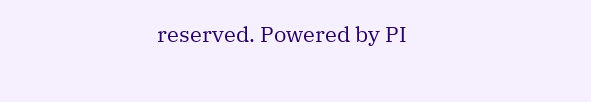reserved. Powered by PI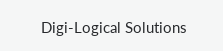Digi-Logical Solutions